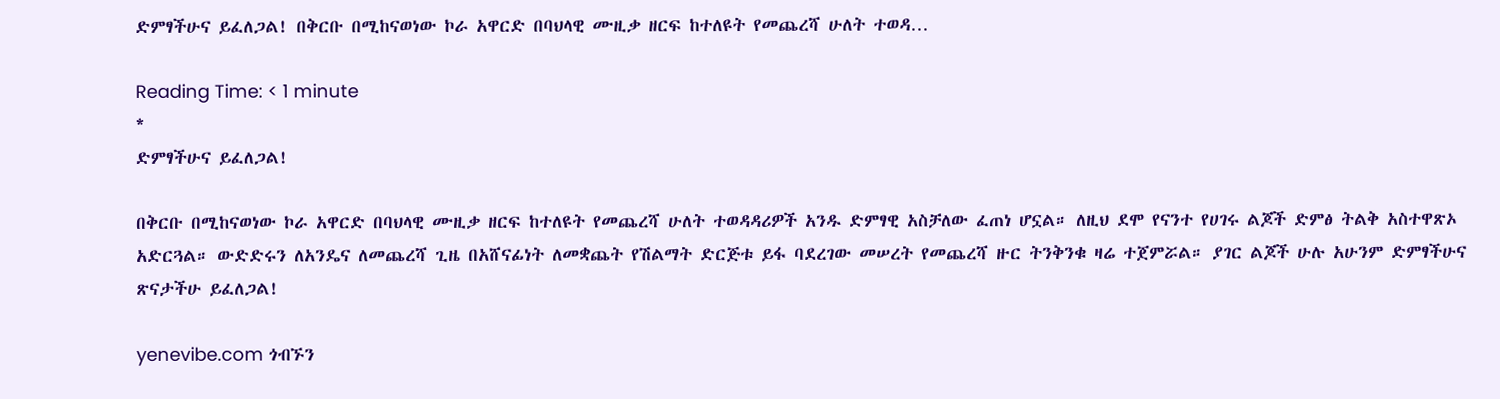ድምፃችሁና ይፈለጋል! በቅርቡ በሚከናወነው ኮራ አዋርድ በባህላዊ ሙዚቃ ዘርፍ ከተለዩት የመጨረሻ ሁለት ተወዳ…

Reading Time: < 1 minute
*
ድምፃችሁና ይፈለጋል!

በቅርቡ በሚከናወነው ኮራ አዋርድ በባህላዊ ሙዚቃ ዘርፍ ከተለዩት የመጨረሻ ሁለት ተወዳዳሪዎች አንዱ ድምፃዊ አስቻለው ፈጠነ ሆኗል። ለዚህ ደሞ የናንተ የሀገሩ ልጆች ድምፅ ትልቅ አስተዋጽኦ አድርጓል። ውድድሩን ለአንዴና ለመጨረሻ ጊዜ በአሸናፊነት ለመቋጨት የሽልማት ድርጅቱ ይፋ ባደረገው መሠረት የመጨረሻ ዙር ትንቅንቁ ዛሬ ተጀምሯል። ያገር ልጆች ሁሉ አሁንም ድምፃችሁና ጽናታችሁ ይፈለጋል!

yenevibe.com ጎብኙን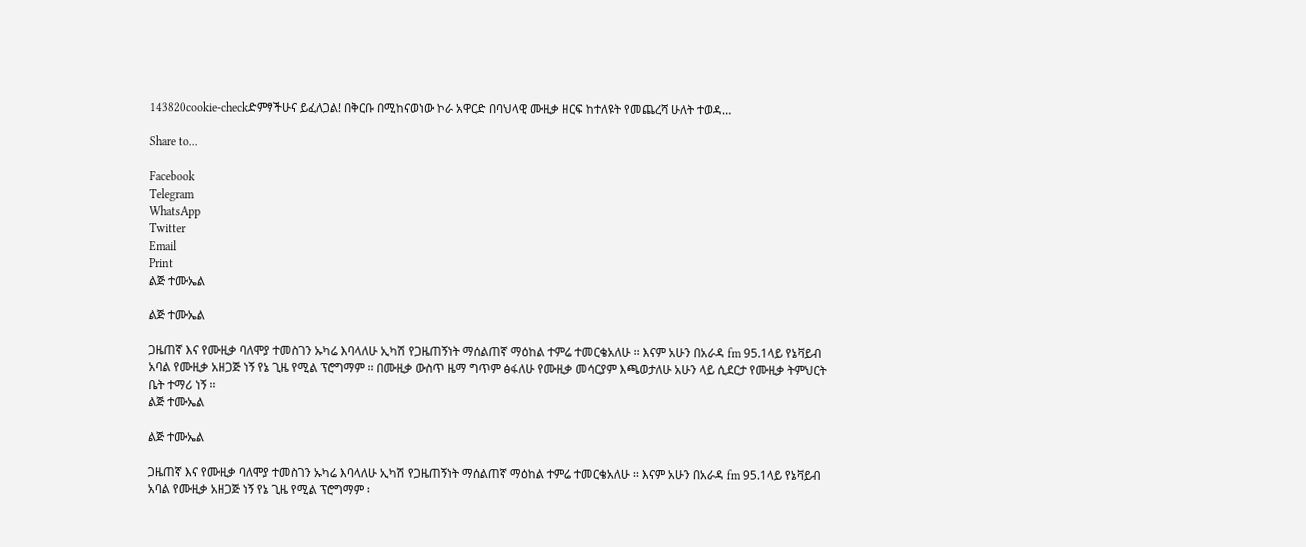143820cookie-checkድምፃችሁና ይፈለጋል! በቅርቡ በሚከናወነው ኮራ አዋርድ በባህላዊ ሙዚቃ ዘርፍ ከተለዩት የመጨረሻ ሁለት ተወዳ…

Share to...

Facebook
Telegram
WhatsApp
Twitter
Email
Print
ልጅ ተሙኤል

ልጅ ተሙኤል

ጋዜጠኛ እና የሙዚቃ ባለሞያ ተመስገን ኡካሬ እባላለሁ ኢካሽ የጋዜጠኝነት ማሰልጠኛ ማዕከል ተምሬ ተመርቄአለሁ ፡፡ እናም አሁን በአራዳ fm 95.1ላይ የኔቫይብ አባል የሙዚቃ አዘጋጅ ነኝ የኔ ጊዜ የሚል ፕሮግማም ፡፡ በሙዚቃ ውስጥ ዜማ ግጥም ፅፋለሁ የሙዚቃ መሳርያም እጫወታለሁ አሁን ላይ ሲደርታ የሙዚቃ ትምህርት ቤት ተማሪ ነኝ ፡፡
ልጅ ተሙኤል

ልጅ ተሙኤል

ጋዜጠኛ እና የሙዚቃ ባለሞያ ተመስገን ኡካሬ እባላለሁ ኢካሽ የጋዜጠኝነት ማሰልጠኛ ማዕከል ተምሬ ተመርቄአለሁ ፡፡ እናም አሁን በአራዳ fm 95.1ላይ የኔቫይብ አባል የሙዚቃ አዘጋጅ ነኝ የኔ ጊዜ የሚል ፕሮግማም ፡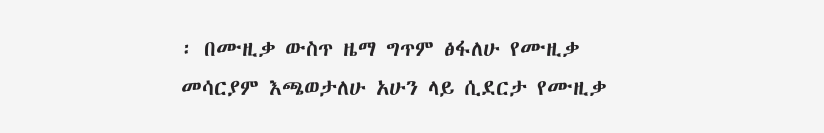፡ በሙዚቃ ውስጥ ዜማ ግጥም ፅፋለሁ የሙዚቃ መሳርያም እጫወታለሁ አሁን ላይ ሲደርታ የሙዚቃ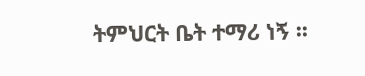ትምህርት ቤት ተማሪ ነኝ ፡፡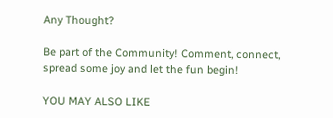Any Thought?

Be part of the Community! Comment, connect, spread some joy and let the fun begin!

YOU MAY ALSO LIKE